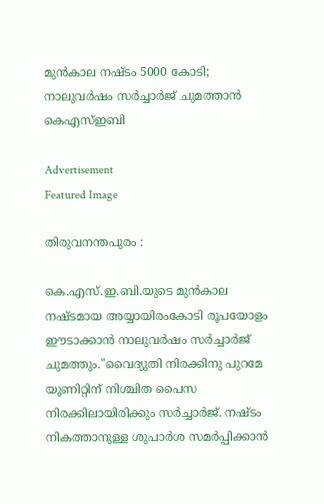മുൻകാല നഷ്ടം 5000 കോടി; നാലുവർഷം സർച്ചാർജ് ചുമത്താൻ കെഎസ്ഇബി

Advertisement
Featured Image

തിരുവനന്തപുരം :

കെ.എസ്.ഇ.ബി.യുടെ മുൻകാല നഷ്ടമായ അയ്യായിരംകോടി രൂപയോളം ഈടാക്കാൻ നാലുവർഷം സർച്ചാർജ് ചുമത്തും."വൈദ്യുതി നിരക്കിനു പുറമേ യൂണിറ്റിന് നിശ്ചിത പൈസ നിരക്കിലായിരിക്കും സർച്ചാർജ്. നഷ്ടം നികത്താനുള്ള ശുപാർശ സമർപ്പിക്കാൻ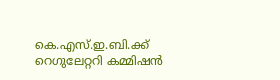കെ.എസ്.ഇ.ബി.ക്ക്‌ റെഗുലേറ്ററി കമ്മിഷൻ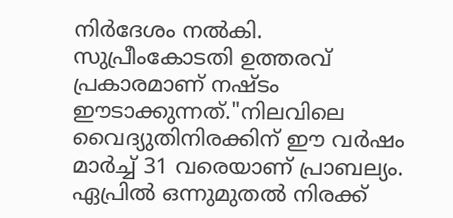നിർദേശം നൽകി. സുപ്രീംകോടതി ഉത്തരവ് പ്രകാരമാണ് നഷ്ടം ഈടാക്കുന്നത്."നിലവിലെ വൈദ്യുതിനിരക്കിന് ഈ വർഷം മാർച്ച് 31 വരെയാണ് പ്രാബല്യം. ഏപ്രിൽ ഒന്നുമുതൽ നിരക്ക്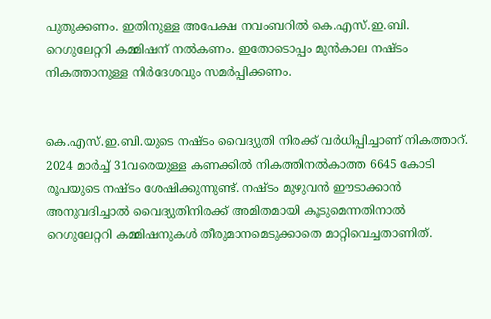പുതുക്കണം. ഇതിനുള്ള അപേക്ഷ നവംബറിൽ കെ.എസ്.ഇ.ബി. റെഗുലേറ്ററി കമ്മിഷന് നൽകണം. ഇതോടൊപ്പം മുൻകാല നഷ്ടം നികത്താനുള്ള നിർദേശവും സമർപ്പിക്കണം.


കെ.എസ്.ഇ.ബി.യുടെ നഷ്ടം വൈദ്യുതി നിരക്ക് വർധിപ്പിച്ചാണ് നികത്താറ്. 2024 മാർച്ച് 31വരെയുള്ള കണക്കിൽ നികത്തിനൽകാത്ത 6645 കോടി രൂപയുടെ നഷ്ടം ശേഷിക്കുന്നുണ്ട്. നഷ്ടം മുഴുവൻ ഈടാക്കാൻ അനുവദിച്ചാൽ വൈദ്യുതിനിരക്ക് അമിതമായി കൂടുമെന്നതിനാൽ റെഗുലേറ്ററി കമ്മിഷനുകൾ തീരുമാനമെടുക്കാതെ മാറ്റിവെച്ചതാണിത്.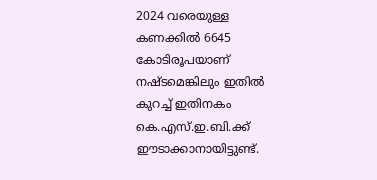2024 വരെയുള്ള കണക്കിൽ 6645 കോടിരൂപയാണ് നഷ്ടമെങ്കിലും ഇതിൽ കുറച്ച് ഇതിനകം കെ.എസ്.ഇ.ബി.ക്ക്‌ ഈടാക്കാനായിട്ടുണ്ട്.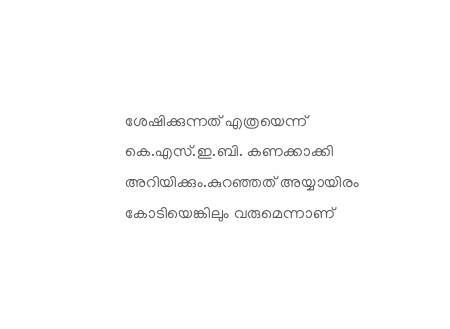ശേഷിക്കുന്നത് എത്രയെന്ന് കെ.എസ്.ഇ.ബി. കണക്കാക്കി അറിയിക്കും.കുറഞ്ഞത് അയ്യായിരം കോടിയെങ്കിലും വരുമെന്നാണ്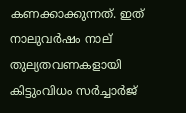കണക്കാക്കുന്നത്. ഇത് നാലുവർഷം നാല് തുല്യതവണകളായി കിട്ടുംവിധം സർച്ചാർജ്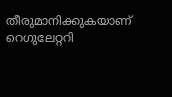തീരുമാനിക്കുകയാണ് റെഗുലേറ്ററി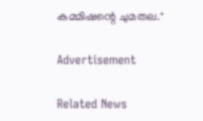കമ്മിഷന്റെ ചുമതല."

Advertisement

Related News